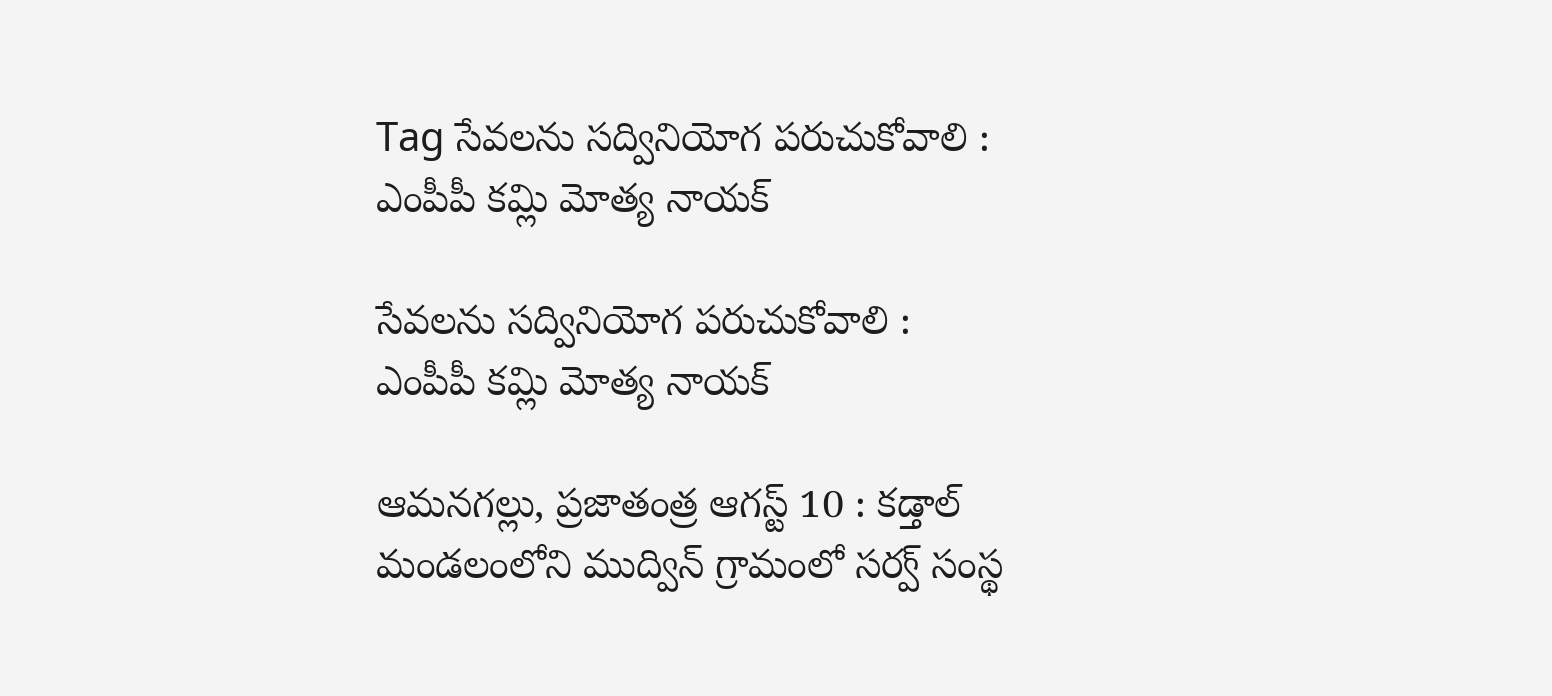Tag సేవలను సద్వినియోగ పరుచుకోవాలి : ఎంపీపీ కమ్లి మోత్య నాయక్

సేవలను సద్వినియోగ పరుచుకోవాలి : ఎంపీపీ కమ్లి మోత్య నాయక్

ఆమనగల్లు, ప్రజాతంత్ర ఆగస్ట్ 10 : కడ్తాల్  మండలంలోని ముద్విన్ గ్రామంలో సర్వ్ సంస్థ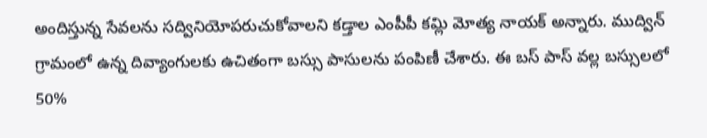అందిస్తున్న సేవలను సద్వినియోపరుచుకోవాలని కడ్తాల ఎంపీపీ కమ్లి మోత్య నాయక్ అన్నారు. ముద్విన్ గ్రామంలో ఉన్న దివ్యాంగులకు ఉచితంగా బస్సు పాసులను పంపిణీ చేశారు. ఈ బస్ పాస్ వల్ల బస్సులలో 50%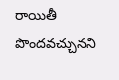రాయితీ పొందవచ్చునని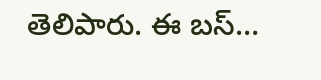తెలిపారు. ఈ బస్…